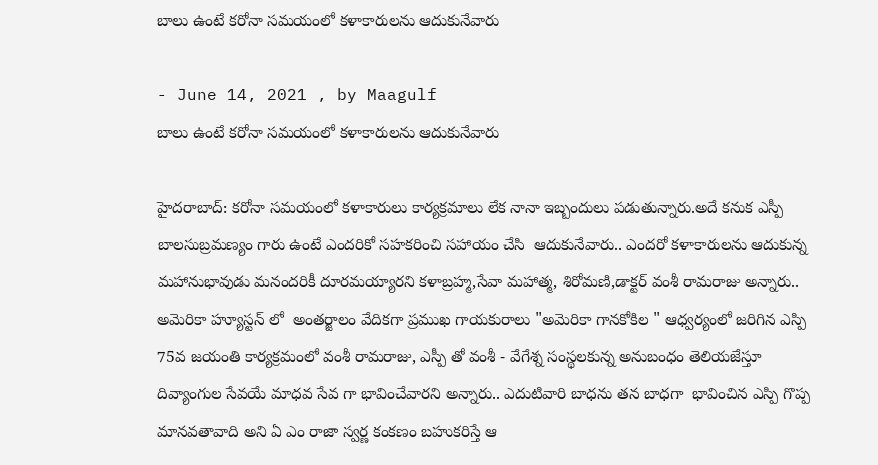బాలు ఉంటే కరోనా సమయంలో కళాకారులను ఆదుకునేవారు

- June 14, 2021 , by Maagulf
బాలు ఉంటే కరోనా సమయంలో కళాకారులను ఆదుకునేవారు

హైదరాబాద్: కరోనా సమయంలో కళాకారులు కార్యక్రమాలు లేక నానా ఇబ్బందులు పడుతున్నారు.అదే కనుక ఎస్పీ బాలసుబ్రమణ్యం గారు ఉంటే ఎందరికో సహకరించి సహాయం చేసి  ఆదుకునేవారు.. ఎందరో కళాకారులను ఆదుకున్న మహానుభావుడు మనందరికీ దూరమయ్యారని కళాబ్రహ్మ,సేవా మహాత్మ, శిరోమణి,డాక్టర్ వంశీ రామరాజు అన్నారు.. అమెరికా హ్యూస్టన్ లో  అంతర్జాలం వేదికగా ప్రముఖ గాయకురాలు "అమెరికా గానకోకిల " ఆధ్వర్యంలో జరిగిన ఎస్పి 75వ జయంతి కార్యక్రమంలో వంశీ రామరాజు, ఎస్పీ తో వంశీ - వేగేశ్న సంస్థలకున్న అనుబంధం తెలియజేస్తూ దివ్యాంగుల సేవయే మాధవ సేవ గా భావించేవారని అన్నారు.. ఎదుటివారి బాధను తన బాధగా  భావించిన ఎస్పి గొప్ప మానవతావాది అని ఏ ఎం రాజా స్వర్ణ కంకణం బహుకరిస్తే ఆ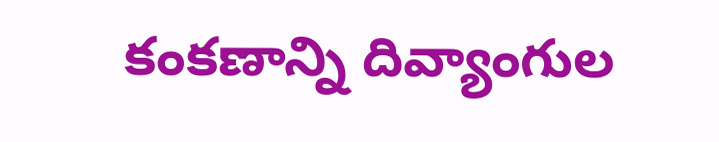కంకణాన్ని దివ్యాంగుల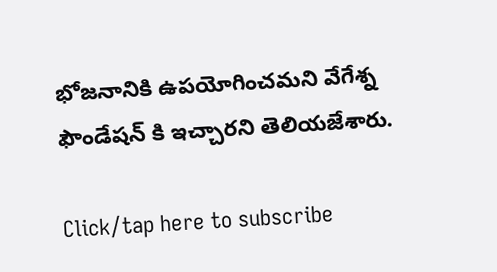భోజనానికి ఉపయోగించమని వేగేశ్న ఫౌండేషన్ కి ఇచ్చారని తెలియజేశారు.

Click/tap here to subscribe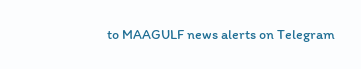to MAAGULF news alerts on Telegram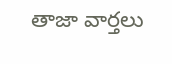తాజా వార్తలు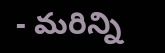- మరిన్ని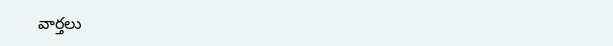వార్తలు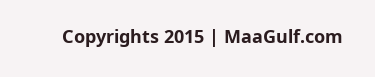Copyrights 2015 | MaaGulf.com